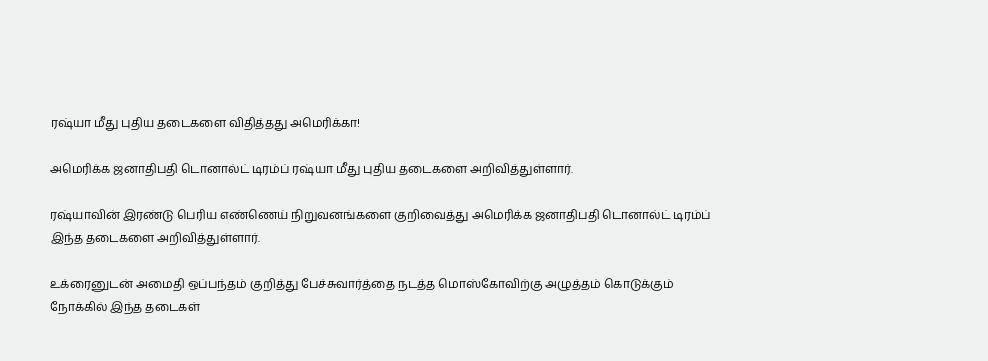ரஷ்யா மீது புதிய தடைகளை விதித்தது அமெரிக்கா!

அமெரிக்க ஜனாதிபதி டொனால்ட் டிரம்ப் ரஷ்யா மீது புதிய தடைகளை அறிவித்துள்ளார்.

ரஷ்யாவின் இரண்டு பெரிய எண்ணெய் நிறுவனங்களை குறிவைத்து அமெரிக்க ஜனாதிபதி டொனால்ட் டிரம்ப் இந்த தடைகளை அறிவித்துள்ளார்.

உக்ரைனுடன் அமைதி ஒப்பந்தம் குறித்து பேச்சுவார்த்தை நடத்த மொஸ்கோவிற்கு அழுத்தம் கொடுக்கும் நோக்கில் இந்த தடைகள்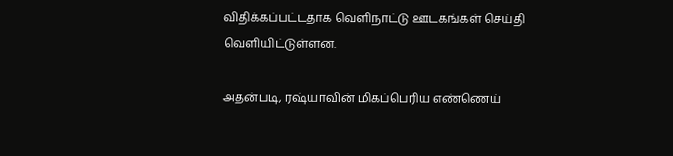விதிக்கப்பட்டதாக வெளிநாட்டு ஊடகங்கள் செய்தி வெளியிட்டுள்ளன.

அதன்படி, ரஷ்யாவின் மிகப்பெரிய எண்ணெய்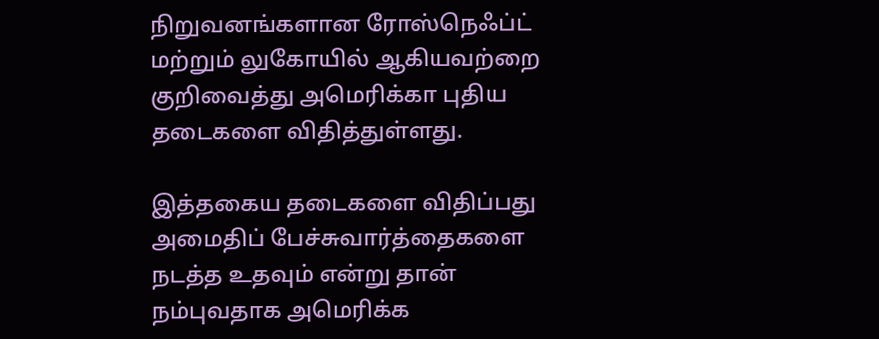நிறுவனங்களான ரோஸ்நெஃப்ட் மற்றும் லுகோயில் ஆகியவற்றை குறிவைத்து அமெரிக்கா புதிய தடைகளை விதித்துள்ளது.

இத்தகைய தடைகளை விதிப்பது அமைதிப் பேச்சுவார்த்தைகளை நடத்த உதவும் என்று தான் நம்புவதாக அமெரிக்க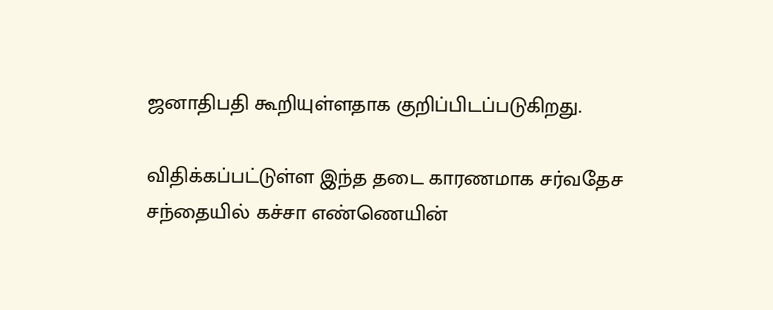ஜனாதிபதி கூறியுள்ளதாக குறிப்பிடப்படுகிறது.

விதிக்கப்பட்டுள்ள இந்த தடை காரணமாக சர்வதேச சந்தையில் கச்சா எண்ணெயின்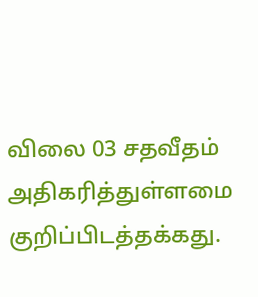விலை 03 சதவீதம் அதிகரித்துள்ளமை குறிப்பிடத்தக்கது.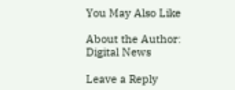You May Also Like

About the Author: Digital News

Leave a Reply